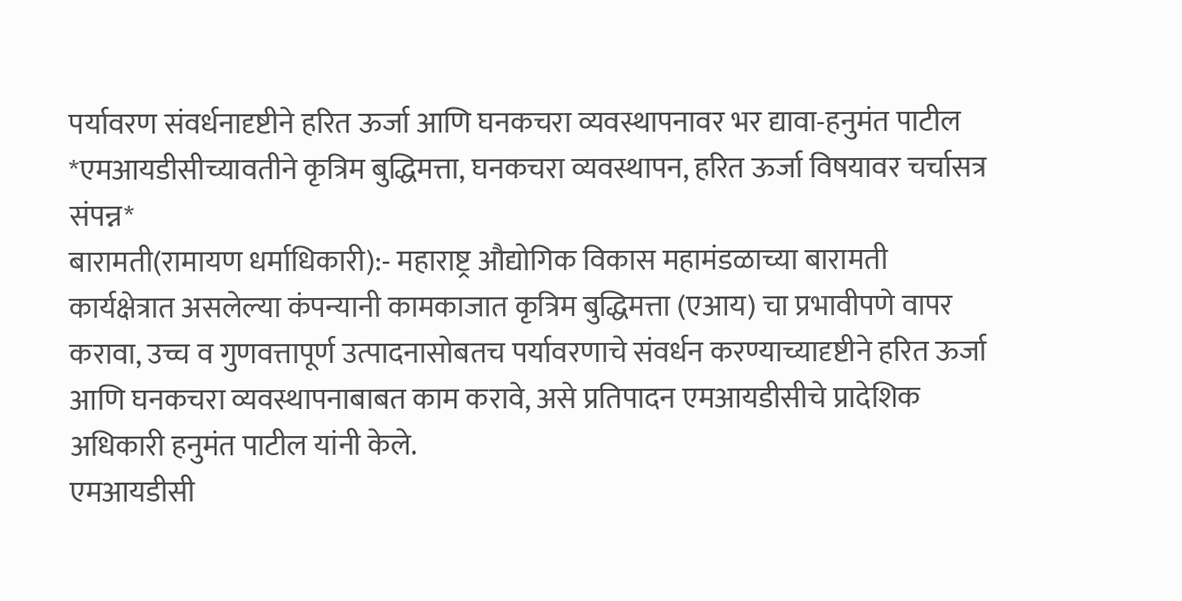पर्यावरण संवर्धनादृष्टीने हरित ऊर्जा आणि घनकचरा व्यवस्थापनावर भर द्यावा-हनुमंत पाटील
*एमआयडीसीच्यावतीने कृत्रिम बुद्धिमत्ता, घनकचरा व्यवस्थापन, हरित ऊर्जा विषयावर चर्चासत्र संपन्न*
बारामती(रामायण धर्माधिकारी):- महाराष्ट्र औद्योगिक विकास महामंडळाच्या बारामती कार्यक्षेत्रात असलेल्या कंपन्यानी कामकाजात कृत्रिम बुद्धिमत्ता (एआय) चा प्रभावीपणे वापर करावा, उच्च व गुणवत्तापूर्ण उत्पादनासोबतच पर्यावरणाचे संवर्धन करण्याच्यादृष्टीने हरित ऊर्जा आणि घनकचरा व्यवस्थापनाबाबत काम करावे, असे प्रतिपादन एमआयडीसीचे प्रादेशिक अधिकारी हनुमंत पाटील यांनी केले.
एमआयडीसी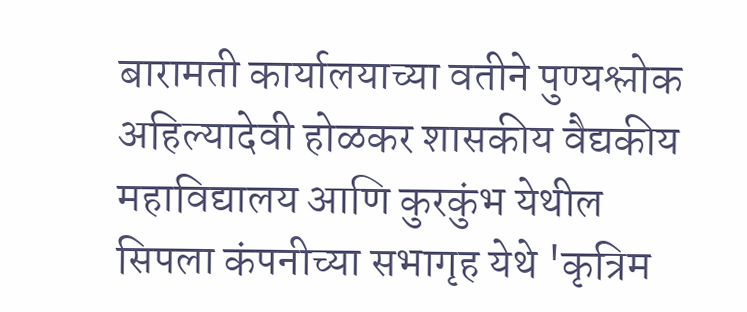बारामती कार्यालयाच्या वतीने पुण्यश्लोक अहिल्यादेवी होळकर शासकीय वैद्यकीय महाविद्यालय आणि कुरकुंभ येथील सिपला कंपनीच्या सभागृह येथे 'कृत्रिम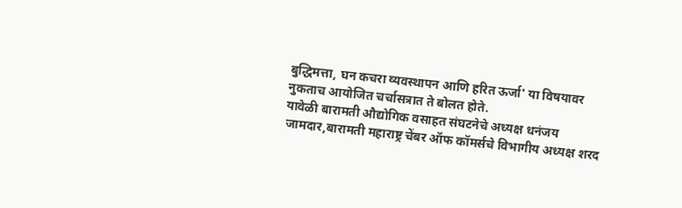बुद्धिमत्ता, घन कचरा व्यवस्थापन आणि हरित ऊर्जा' या विषयावर नुकताच आयोजित चर्चासत्रात ते बोलत होते.
यावेळी बारामती औद्योगिक वसाहत संघटनेचे अध्यक्ष धनंजय जामदार,बारामती महाराष्ट्र चेंबर ऑफ कॉमर्सचे विभागीय अध्यक्ष शरद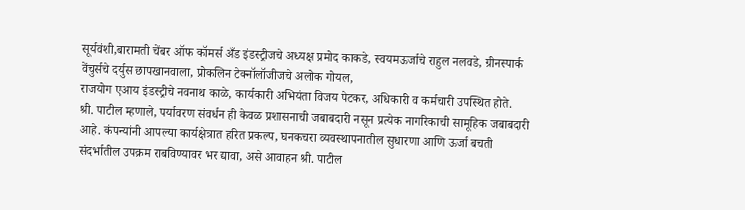सूर्यवंशी,बारामती चेंबर ऑफ कॉमर्स अँड इंडस्ट्रीजचे अध्यक्ष प्रमोद काकडे, स्वयमऊर्जाचे राहुल नलवडे, ग्रीनस्पार्क वेंचुर्सचे दर्युस छापखानवाला, प्रोकलिन टेक्नॉलॉजीजचे अलोक गोयल,
राजयोग एआय इंडस्ट्रीचे नवनाथ काळे, कार्यकारी अभियंता विजय पेटकर, अधिकारी व कर्मचारी उपस्थित होते.
श्री. पाटील म्हणाले, पर्यावरण संवर्धन ही केवळ प्रशासनाची जबाबदारी नसून प्रत्येक नागरिकाची सामूहिक जबाबदारी आहे. कंपन्यांनी आपल्या कार्यक्षेत्रात हरित प्रकल्प, घनकचरा व्यवस्थापनातील सुधारणा आणि ऊर्जा बचती संदर्भातील उपक्रम राबविण्यावर भर द्यावा, असे आवाहन श्री. पाटील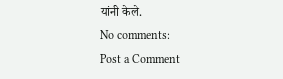यांनी केले.
No comments:
Post a Comment